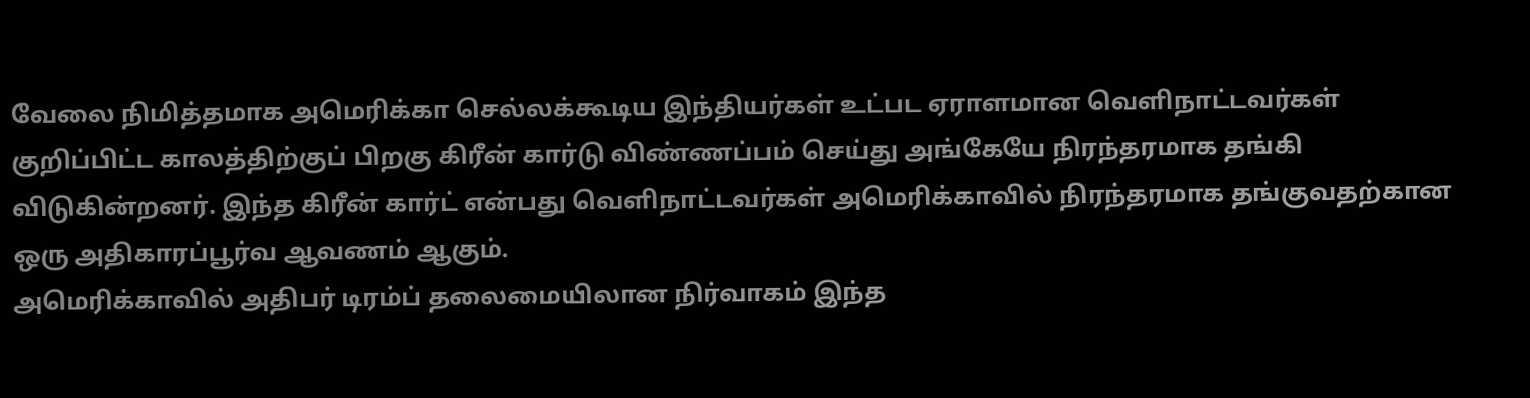வேலை நிமித்தமாக அமெரிக்கா செல்லக்கூடிய இந்தியர்கள் உட்பட ஏராளமான வெளிநாட்டவர்கள் குறிப்பிட்ட காலத்திற்குப் பிறகு கிரீன் கார்டு விண்ணப்பம் செய்து அங்கேயே நிரந்தரமாக தங்கி விடுகின்றனர். இந்த கிரீன் கார்ட் என்பது வெளிநாட்டவர்கள் அமெரிக்காவில் நிரந்தரமாக தங்குவதற்கான ஒரு அதிகாரப்பூர்வ ஆவணம் ஆகும்.
அமெரிக்காவில் அதிபர் டிரம்ப் தலைமையிலான நிர்வாகம் இந்த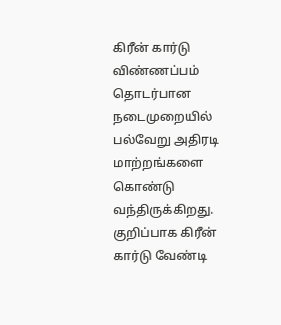கிரீன் கார்டு விண்ணப்பம் தொடர்பான நடைமுறையில் பல்வேறு அதிரடி மாற்றங்களை கொண்டு வந்திருக்கிறது. குறிப்பாக கிரீன் கார்டு வேண்டி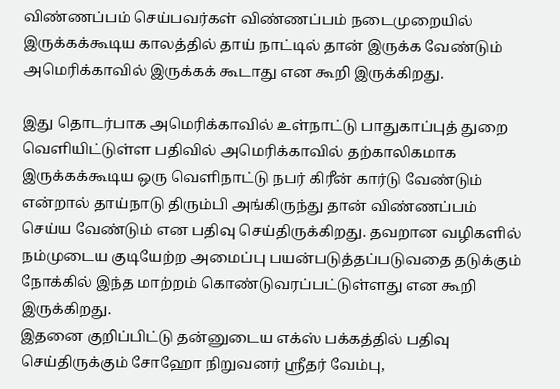விண்ணப்பம் செய்பவர்கள் விண்ணப்பம் நடைமுறையில் இருக்கக்கூடிய காலத்தில் தாய் நாட்டில் தான் இருக்க வேண்டும் அமெரிக்காவில் இருக்கக் கூடாது என கூறி இருக்கிறது.

இது தொடர்பாக அமெரிக்காவில் உள்நாட்டு பாதுகாப்புத் துறை வெளியிட்டுள்ள பதிவில் அமெரிக்காவில் தற்காலிகமாக இருக்கக்கூடிய ஒரு வெளிநாட்டு நபர் கிரீன் கார்டு வேண்டும் என்றால் தாய்நாடு திரும்பி அங்கிருந்து தான் விண்ணப்பம் செய்ய வேண்டும் என பதிவு செய்திருக்கிறது. தவறான வழிகளில் நம்முடைய குடியேற்ற அமைப்பு பயன்படுத்தப்படுவதை தடுக்கும் நோக்கில் இந்த மாற்றம் கொண்டுவரப்பட்டுள்ளது என கூறி இருக்கிறது.
இதனை குறிப்பிட்டு தன்னுடைய எக்ஸ் பக்கத்தில் பதிவு செய்திருக்கும் சோஹோ நிறுவனர் ஸ்ரீதர் வேம்பு,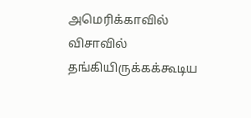அமெரிக்காவில் விசாவில் தங்கியிருக்கக்கூடிய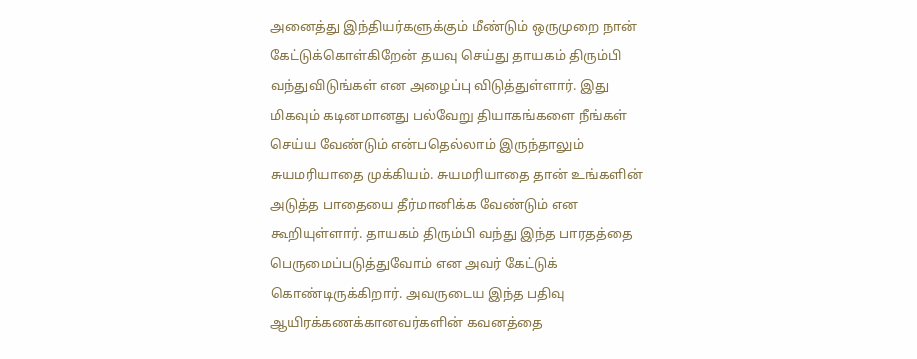அனைத்து இந்தியர்களுக்கும் மீண்டும் ஒருமுறை நான் கேட்டுக்கொள்கிறேன் தயவு செய்து தாயகம் திரும்பி வந்துவிடுங்கள் என அழைப்பு விடுத்துள்ளார். இது மிகவும் கடினமானது பல்வேறு தியாகங்களை நீங்கள் செய்ய வேண்டும் என்பதெல்லாம் இருந்தாலும் சுயமரியாதை முக்கியம். சுயமரியாதை தான் உங்களின் அடுத்த பாதையை தீர்மானிக்க வேண்டும் என கூறியுள்ளார். தாயகம் திரும்பி வந்து இந்த பாரதத்தை பெருமைப்படுத்துவோம் என அவர் கேட்டுக் கொண்டிருக்கிறார். அவருடைய இந்த பதிவு ஆயிரக்கணக்கானவர்களின் கவனத்தை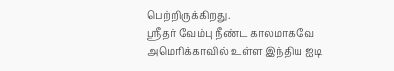பெற்றிருக்கிறது.
ஸ்ரீதர் வேம்பு நீண்ட காலமாகவே அமெரிக்காவில் உள்ள இந்திய ஐடி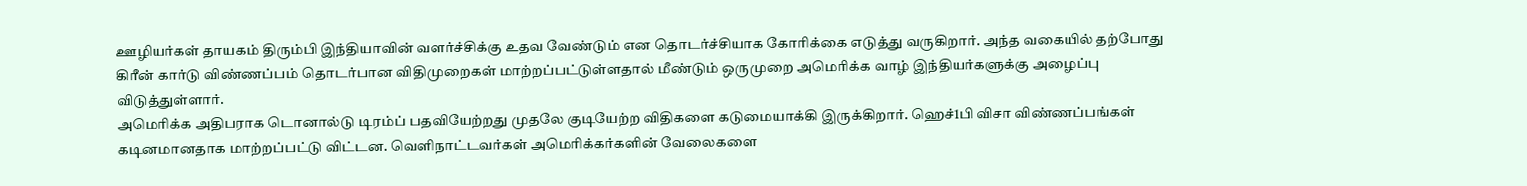ஊழியர்கள் தாயகம் திரும்பி இந்தியாவின் வளர்ச்சிக்கு உதவ வேண்டும் என தொடர்ச்சியாக கோரிக்கை எடுத்து வருகிறார். அந்த வகையில் தற்போது கிரீன் கார்டு விண்ணப்பம் தொடர்பான விதிமுறைகள் மாற்றப்பட்டுள்ளதால் மீண்டும் ஒருமுறை அமெரிக்க வாழ் இந்தியர்களுக்கு அழைப்பு விடுத்துள்ளார்.
அமெரிக்க அதிபராக டொனால்டு டிரம்ப் பதவியேற்றது முதலே குடியேற்ற விதிகளை கடுமையாக்கி இருக்கிறார். ஹெச்1பி விசா விண்ணப்பங்கள் கடினமானதாக மாற்றப்பட்டு விட்டன. வெளிநாட்டவர்கள் அமெரிக்கர்களின் வேலைகளை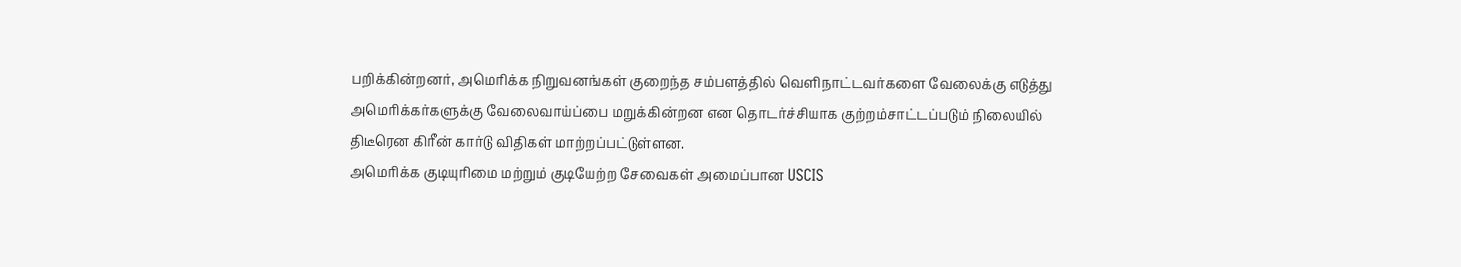பறிக்கின்றனர், அமெரிக்க நிறுவனங்கள் குறைந்த சம்பளத்தில் வெளிநாட்டவர்களை வேலைக்கு எடுத்து அமெரிக்கர்களுக்கு வேலைவாய்ப்பை மறுக்கின்றன என தொடர்ச்சியாக குற்றம்சாட்டப்படும் நிலையில் திடீரென கிரீன் கார்டு விதிகள் மாற்றப்பட்டுள்ளன.
அமெரிக்க குடியுரிமை மற்றும் குடியேற்ற சேவைகள் அமைப்பான USCIS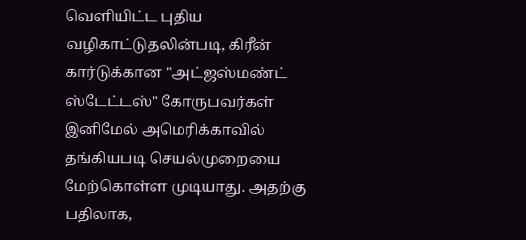வெளியிட்ட புதிய வழிகாட்டுதலின்படி, கிரீன் கார்டுக்கான "அட்ஜஸ்மண்ட் ஸ்டேட்டஸ்" கோருபவர்கள் இனிமேல் அமெரிக்காவில் தங்கியபடி செயல்முறையை மேற்கொள்ள முடியாது. அதற்கு பதிலாக,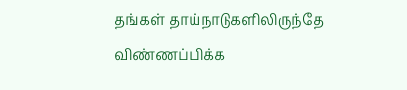தங்கள் தாய்நாடுகளிலிருந்தே விண்ணப்பிக்க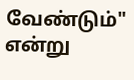வேண்டும்" என்று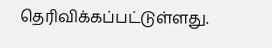தெரிவிக்கப்பட்டுள்ளது.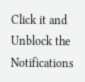Click it and Unblock the Notifications